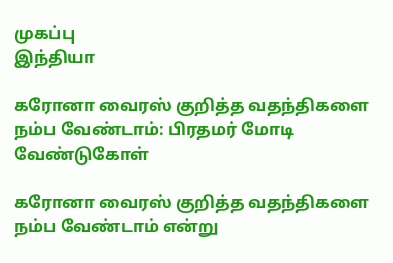முகப்பு
இந்தியா

கரோனா வைரஸ் குறித்த வதந்திகளை நம்ப வேண்டாம்: பிரதமர் மோடி வேண்டுகோள்

கரோனா வைரஸ் குறித்த வதந்திகளை நம்ப வேண்டாம் என்று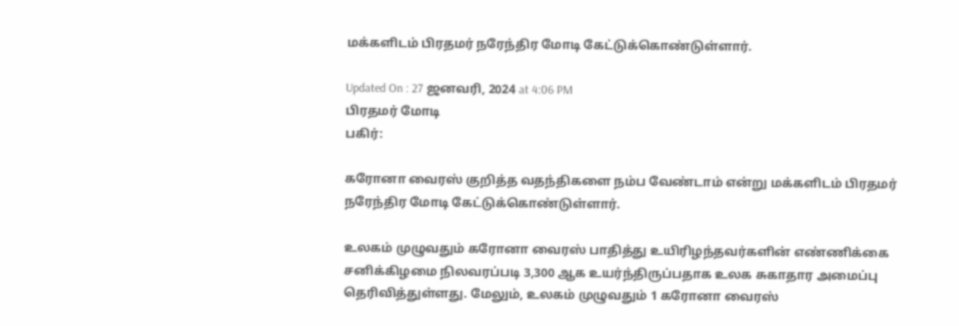மக்களிடம் பிரதமர் நரேந்திர மோடி கேட்டுக்கொண்டுள்ளார்.

Updated On : 27 ஜனவரி, 2024 at 4:06 PM
பிரதமர் மோடி
பகிர்:

கரோனா வைரஸ் குறித்த வதந்திகளை நம்ப வேண்டாம் என்று மக்களிடம் பிரதமர் நரேந்திர மோடி கேட்டுக்கொண்டுள்ளார்.

உலகம் முழுவதும் கரோனா வைரஸ் பாதித்து உயிரிழந்தவர்களின் எண்ணிக்கை சனிக்கிழமை நிலவரப்படி 3,300 ஆக உயர்ந்திருப்பதாக உலக சுகாதார அமைப்பு தெரிவித்துள்ளது. மேலும், உலகம் முழுவதும் 1 கரோனா வைரஸ்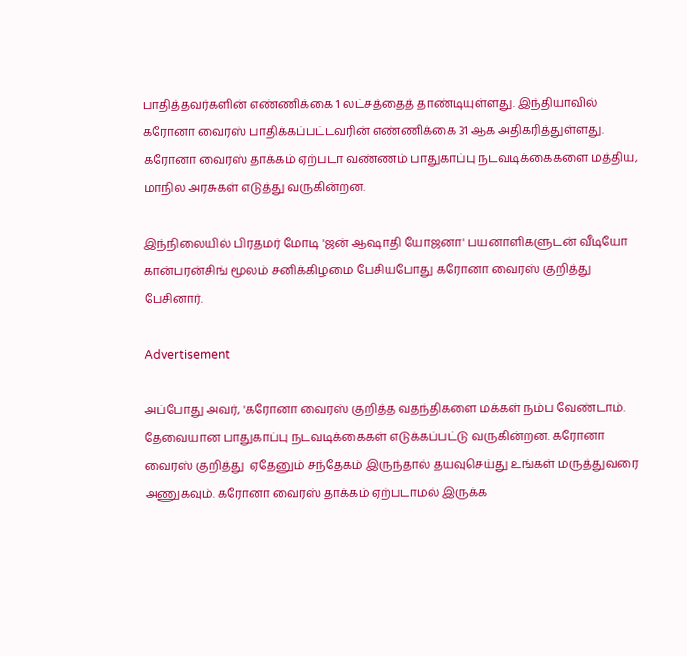பாதித்தவர்களின் எண்ணிக்கை 1 லட்சத்தைத் தாண்டியுள்ளது. இந்தியாவில் கரோனா வைரஸ் பாதிக்கப்பட்டவரின் எண்ணிக்கை 31 ஆக அதிகரித்துள்ளது. கரோனா வைரஸ் தாக்கம் ஏற்படா வண்ணம் பாதுகாப்பு நடவடிக்கைகளை மத்திய, மாநில அரசுகள் எடுத்து வருகின்றன.

இந்நிலையில் பிரதமர் மோடி 'ஜன் ஆஷாதி யோஜனா' பயனாளிகளுடன் வீடியோ கான்பரன்சிங் மூலம் சனிக்கிழமை பேசியபோது கரோனா வைரஸ் குறித்து பேசினார்.

Advertisement

அப்போது அவர், 'கரோனா வைரஸ் குறித்த வதந்திகளை மக்கள் நம்ப வேண்டாம். தேவையான பாதுகாப்பு நடவடிக்கைகள் எடுக்கப்பட்டு வருகின்றன. கரோனா வைரஸ் குறித்து  ஏதேனும் சந்தேகம் இருந்தால் தயவுசெய்து உங்கள் மருத்துவரை அணுகவும். கரோனா வைரஸ் தாக்கம் ஏற்படாமல் இருக்க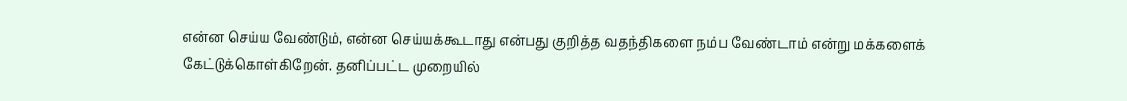என்ன செய்ய வேண்டும், என்ன செய்யக்கூடாது என்பது குறித்த வதந்திகளை நம்ப வேண்டாம் என்று மக்களைக் கேட்டுக்கொள்கிறேன். தனிப்பட்ட முறையில்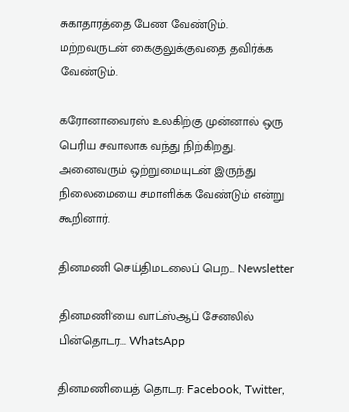சுகாதாரத்தை பேண வேண்டும். மற்றவருடன் கைகுலுக்குவதை தவிர்க்க வேண்டும்.

கரோனாவைரஸ் உலகிற்கு முன்னால் ஒரு பெரிய சவாலாக வந்து நிற்கிறது. அனைவரும் ஒற்றுமையுடன் இருந்து நிலைமையை சமாளிக்க வேண்டும் என்று கூறினார்.

தினமணி செய்திமடலைப் பெற... Newsletter

தினமணி'யை வாட்ஸ்ஆப் சேனலில் பின்தொடர... WhatsApp

தினமணியைத் தொடர: Facebook, Twitter,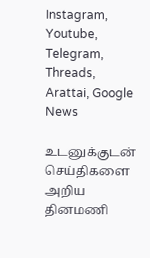Instagram, Youtube, Telegram, Threads, Arattai, Google News

உடனுக்குடன் செய்திகளை அறிய தினமணி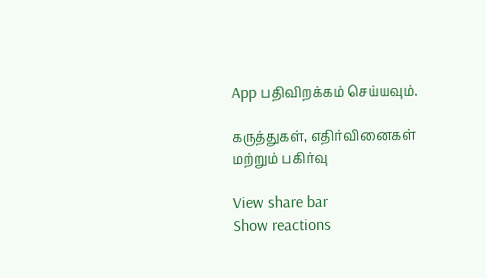App பதிவிறக்கம் செய்யவும்.

கருத்துகள், எதிர்வினைகள் மற்றும் பகிர்வு

View share bar
Show reactions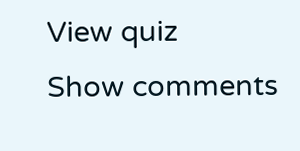View quiz
Show comments